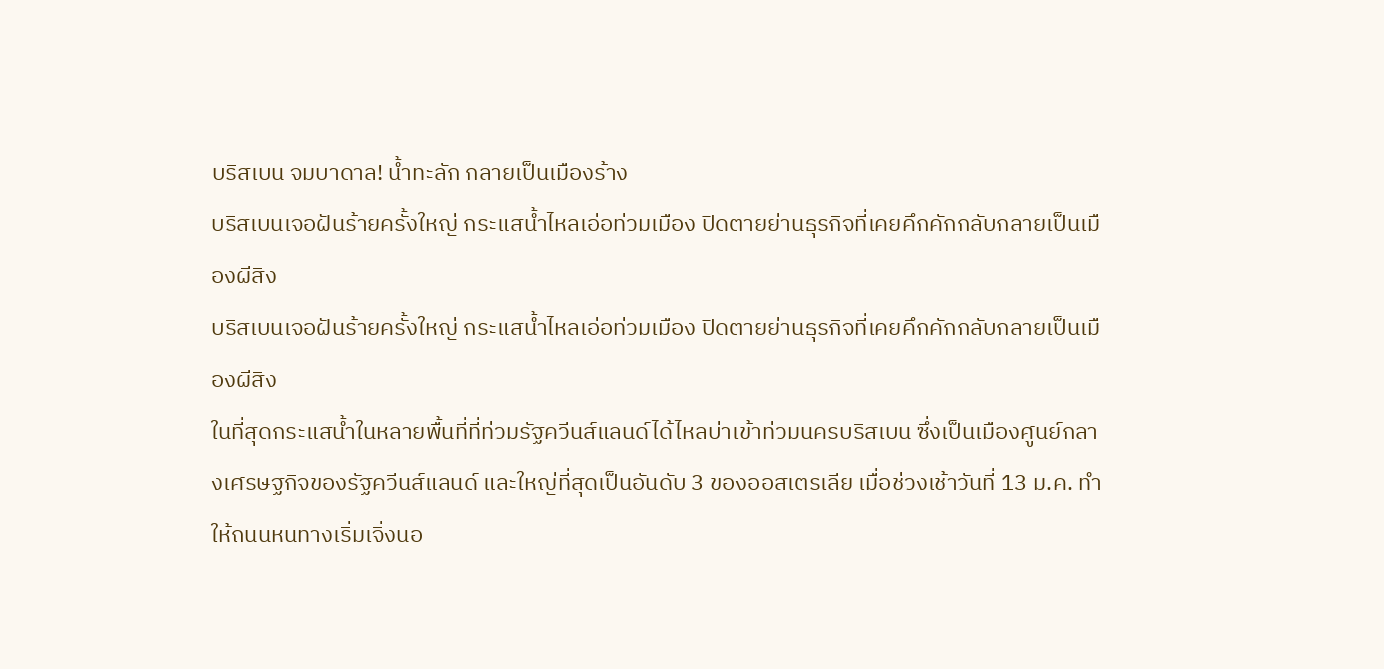บริสเบน จมบาดาล! น้ำทะลัก กลายเป็นเมืองร้าง
บริสเบนเจอฝันร้ายครั้งใหญ่ กระแสน้ำไหลเอ่อท่วมเมือง ปิดตายย่านธุรกิจที่เคยคึกคักกลับกลายเป็นเมืองผีสิง
บริสเบนเจอฝันร้ายครั้งใหญ่ กระแสน้ำไหลเอ่อท่วมเมือง ปิดตายย่านธุรกิจที่เคยคึกคักกลับกลายเป็นเมืองผีสิง
ในที่สุดกระแสน้ำในหลายพื้นที่ที่ท่วมรัฐควีนส์แลนด์ได้ไหลบ่าเข้าท่วมนครบริสเบน ซึ่งเป็นเมืองศูนย์กลางเศรษฐกิจของรัฐควีนส์แลนด์ และใหญ่ที่สุดเป็นอันดับ 3 ของออสเตรเลีย เมื่อช่วงเช้าวันที่ 13 ม.ค. ทำให้ถนนหนทางเริ่มเจิ่งนอ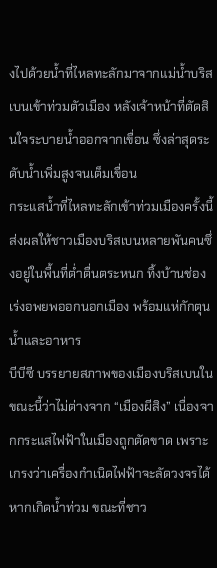งไปด้วยน้ำที่ไหลทะลักมาจากแม่น้ำบริสเบนเข้าท่วมตัวเมือง หลังเจ้าหน้าที่ตัดสินใจระบายน้ำออกจากเขื่อน ซึ่งล่าสุดระดับน้ำเพิ่มสูงจนเต็มเขื่อน
กระแสน้ำที่ไหลทะลักเข้าท่วมเมืองครั้งนี้ ส่งผลให้ชาวเมืองบริสเบนหลายพันคนซึ่งอยู่ในพื้นที่ต่ำตื่นตระหนก ทิ้งบ้านช่อง เร่งอพยพออกนอกเมือง พร้อมแห่กักตุนน้ำและอาหาร
บีบีซี บรรยายสภาพของเมืองบริสเบนในขณะนี้ว่าไม่ต่างจาก “เมืองผีสิง” เนื่องจากกระแสไฟฟ้าในเมืองถูกตัดขาด เพราะเกรงว่าเครื่องกำเนิดไฟฟ้าจะลัดวงจรได้หากเกิดน้ำท่วม ขณะที่ชาว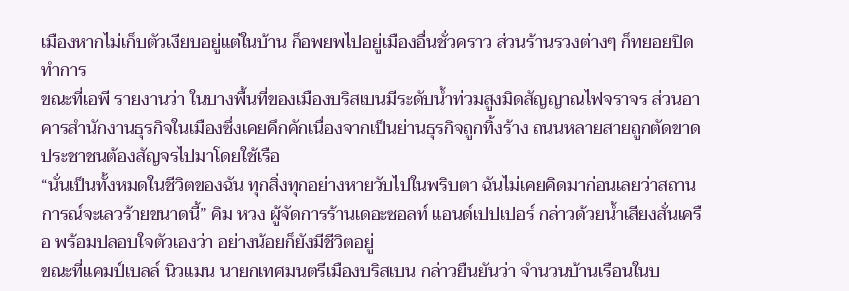เมืองหากไม่เก็บตัวเงียบอยู่แต่ในบ้าน ก็อพยพไปอยู่เมืองอื่นชั่วคราว ส่วนร้านรวงต่างๆ ก็ทยอยปิดทำการ
ขณะที่เอพี รายงานว่า ในบางพื้นที่ของเมืองบริสเบนมีระดับน้ำท่วมสูงมิดสัญญาณไฟจราจร ส่วนอาคารสำนักงานธุรกิจในเมืองซึ่งเคยคึกคักเนื่องจากเป็นย่านธุรกิจถูกทิ้งร้าง ถนนหลายสายถูกตัดขาด ประชาชนต้องสัญจรไปมาโดยใช้เรือ
“นั่นเป็นทั้งหมดในชีวิตของฉัน ทุกสิ่งทุกอย่างหายวับไปในพริบตา ฉันไม่เคยคิดมาก่อนเลยว่าสถานการณ์จะเลวร้ายขนาดนี้” คิม หวง ผู้จัดการร้านเดอะซอลท์ แอนด์เปปเปอร์ กล่าวด้วยน้ำเสียงสั่นเครือ พร้อมปลอบใจตัวเองว่า อย่างน้อยก็ยังมีชีวิตอยู่
ขณะที่แคมป์เบลล์ นิวแมน นายกเทศมนตรีเมืองบริสเบน กล่าวยืนยันว่า จำนวนบ้านเรือนในบ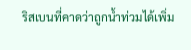ริสเบนที่คาดว่าถูกน้ำท่วมได้เพิ่ม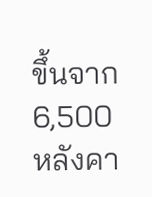ขึ้นจาก 6,500 หลังคา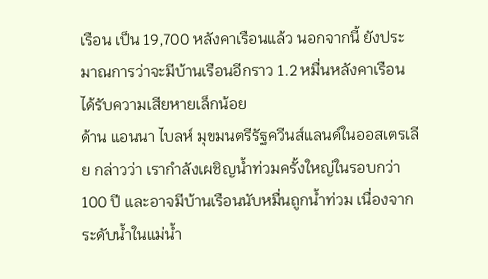เรือน เป็น 19,700 หลังคาเรือนแล้ว นอกจากนี้ ยังประมาณการว่าจะมีบ้านเรือนอีกราว 1.2 หมื่นหลังคาเรือน ได้รับความเสียหายเล็กน้อย
ด้าน แอนนา ไบลห์ มุขมนตรีรัฐควีนส์แลนด์ในออสเตรเลีย กล่าวว่า เรากำลังเผชิญน้ำท่วมครั้งใหญ่ในรอบกว่า 100 ปี และอาจมีบ้านเรือนนับหมื่นถูกน้ำท่วม เนื่องจากระดับน้ำในแม่น้ำ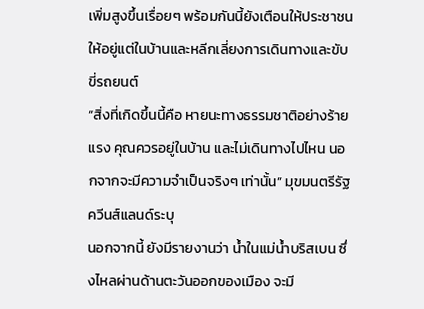เพิ่มสูงขึ้นเรื่อยๆ พร้อมกันนี้ยังเตือนให้ประชาชนให้อยู่แต่ในบ้านและหลีกเลี่ยงการเดินทางและขับขี่รถยนต์
“สิ่งที่เกิดขึ้นนี้คือ หายนะทางธรรมชาติอย่างร้ายแรง คุณควรอยู่ในบ้าน และไม่เดินทางไปไหน นอกจากจะมีความจำเป็นจริงๆ เท่านั้น” มุขมนตรีรัฐควีนส์แลนด์ระบุ
นอกจากนี้ ยังมีรายงานว่า น้ำในแม่น้ำบริสเบน ซึ่งไหลผ่านด้านตะวันออกของเมือง จะมี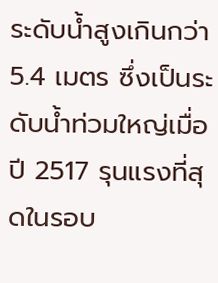ระดับน้ำสูงเกินกว่า 5.4 เมตร ซึ่งเป็นระดับน้ำท่วมใหญ่เมื่อปี 2517 รุนแรงที่สุดในรอบ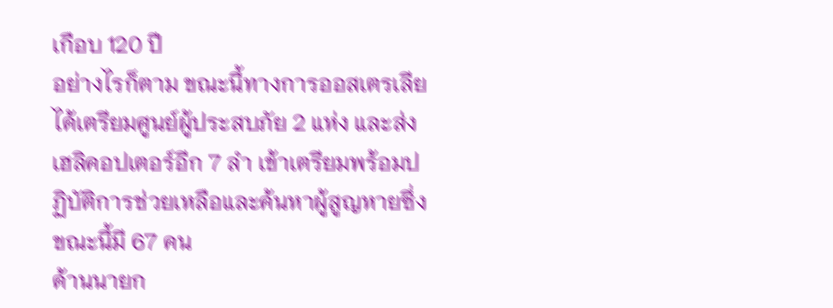เกือบ 120 ปี
อย่างไรก็ตาม ขณะนี้ทางการออสเตรเลียได้เตรียมศูนย์ผู้ประสบภัย 2 แห่ง และส่งเฮลิคอปเตอร์อีก 7 ลำ เข้าเตรียมพร้อมปฏิบัติการช่วยเหลือและค้นหาผู้สูญหายซึ่งขณะนี้มี 67 คน
ด้านนายก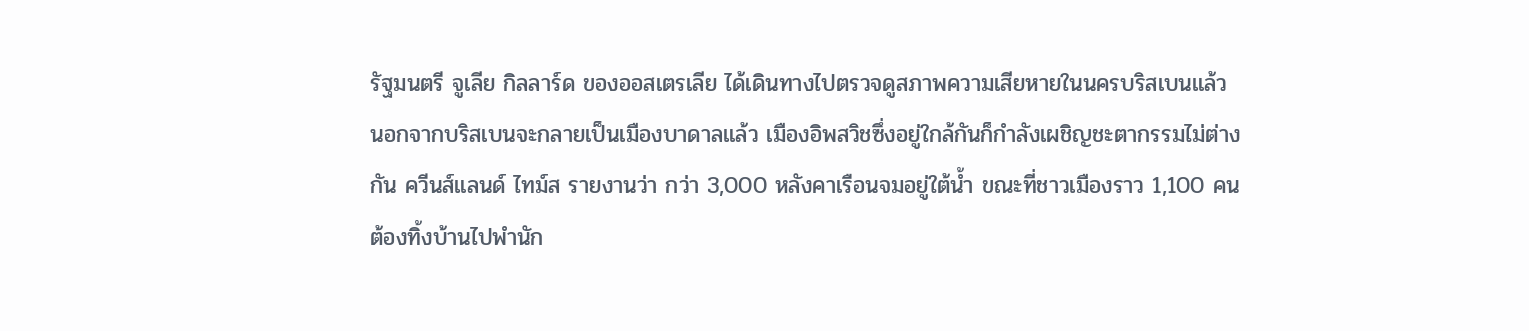รัฐมนตรี จูเลีย กิลลาร์ด ของออสเตรเลีย ได้เดินทางไปตรวจดูสภาพความเสียหายในนครบริสเบนแล้ว
นอกจากบริสเบนจะกลายเป็นเมืองบาดาลแล้ว เมืองอิพสวิชซึ่งอยู่ใกล้กันก็กำลังเผชิญชะตากรรมไม่ต่างกัน ควีนส์แลนด์ ไทม์ส รายงานว่า กว่า 3,000 หลังคาเรือนจมอยู่ใต้น้ำ ขณะที่ชาวเมืองราว 1,100 คน ต้องทิ้งบ้านไปพำนัก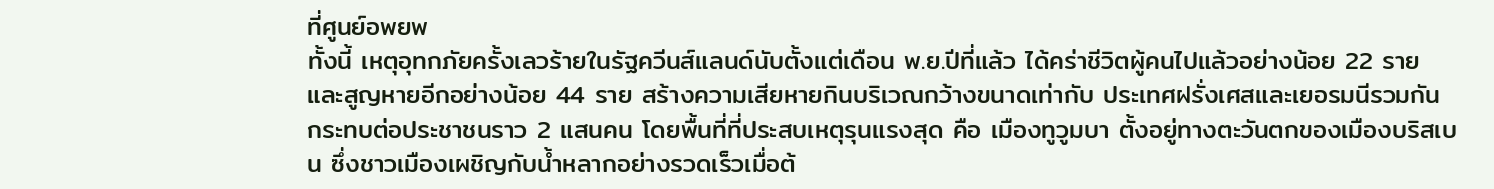ที่ศูนย์อพยพ
ทั้งนี้ เหตุอุทกภัยครั้งเลวร้ายในรัฐควีนส์แลนด์นับตั้งแต่เดือน พ.ย.ปีที่แล้ว ได้คร่าชีวิตผู้คนไปแล้วอย่างน้อย 22 ราย และสูญหายอีกอย่างน้อย 44 ราย สร้างความเสียหายกินบริเวณกว้างขนาดเท่ากับ ประเทศฝรั่งเศสและเยอรมนีรวมกัน กระทบต่อประชาชนราว 2 แสนคน โดยพื้นที่ที่ประสบเหตุรุนแรงสุด คือ เมืองทูวูมบา ตั้งอยู่ทางตะวันตกของเมืองบริสเบน ซึ่งชาวเมืองเผชิญกับน้ำหลากอย่างรวดเร็วเมื่อต้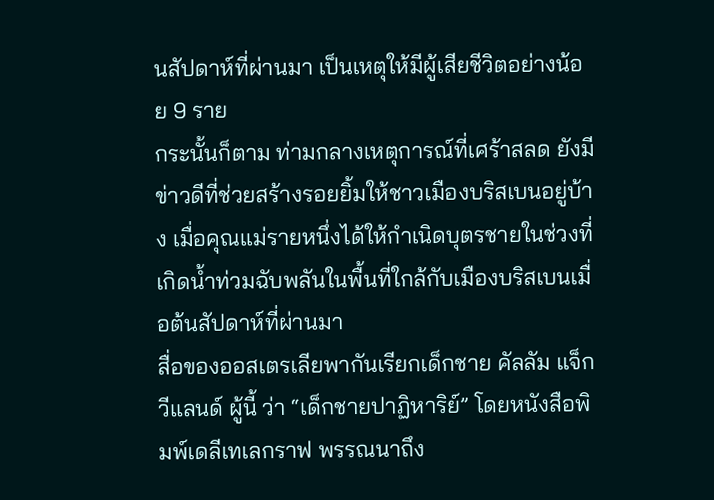นสัปดาห์ที่ผ่านมา เป็นเหตุให้มีผู้เสียชีวิตอย่างน้อย 9 ราย
กระนั้นก็ตาม ท่ามกลางเหตุการณ์ที่เศร้าสลด ยังมีข่าวดีที่ช่วยสร้างรอยยิ้มให้ชาวเมืองบริสเบนอยู่บ้าง เมื่อคุณแม่รายหนึ่งได้ให้กำเนิดบุตรชายในช่วงที่เกิดน้ำท่วมฉับพลันในพื้นที่ใกล้กับเมืองบริสเบนเมื่อต้นสัปดาห์ที่ผ่านมา
สื่อของออสเตรเลียพากันเรียกเด็กชาย คัลลัม แจ็ก วีแลนด์ ผู้นี้ ว่า “เด็กชายปาฏิหาริย์” โดยหนังสือพิมพ์เดลีเทเลกราฟ พรรณนาถึง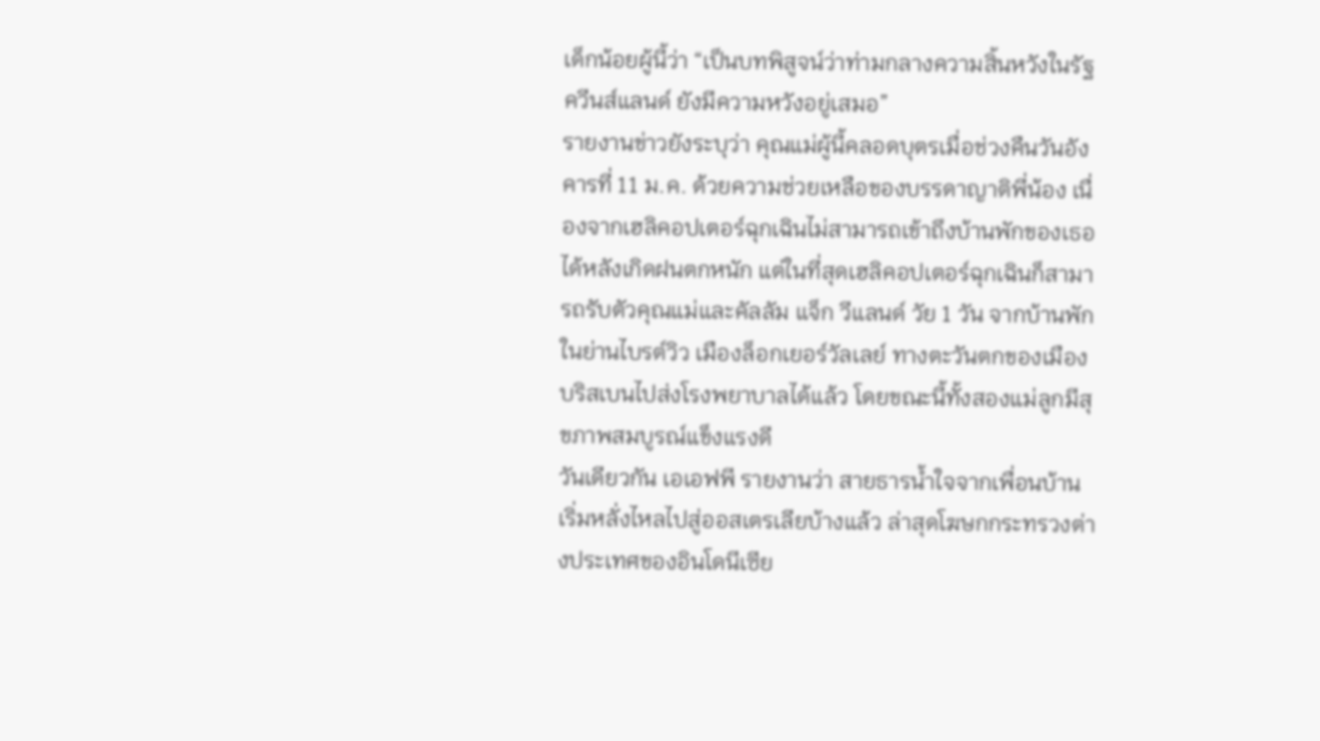เด็กน้อยผู้นี้ว่า “เป็นบทพิสูจน์ว่าท่ามกลางความสิ้นหวังในรัฐควีนส์แลนด์ ยังมีความหวังอยู่เสมอ”
รายงานข่าวยังระบุว่า คุณแม่ผู้นี้คลอดบุตรเมื่อช่วงคืนวันอังคารที่ 11 ม.ค. ด้วยความช่วยเหลือของบรรดาญาติพี่น้อง เนื่องจากเฮลิคอปเตอร์ฉุกเฉินไม่สามารถเข้าถึงบ้านพักของเธอได้หลังเกิดฝนตกหนัก แต่ในที่สุดเฮลิคอปเตอร์ฉุกเฉินก็สามารถรับตัวคุณแม่และคัลลัม แจ็ก วีแลนด์ วัย 1 วัน จากบ้านพักในย่านไบรต์วิว เมืองล็อกเยอร์วัลเลย์ ทางตะวันตกของเมืองบริสเบนไปส่งโรงพยาบาลได้แล้ว โดยขณะนี้ทั้งสองแม่ลูกมีสุขภาพสมบูรณ์แข็งแรงดี
วันเดียวกัน เอเอฟพี รายงานว่า สายธารน้ำใจจากเพื่อนบ้านเริ่มหลั่งไหลไปสู่ออสเตรเลียบ้างแล้ว ล่าสุดโฆษกกระทรวงต่างประเทศของอินโดนีเซีย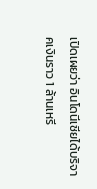เปิดเผยว่า อินโดนีเซียได้บริจาคเงินราว 1 ล้านเหรี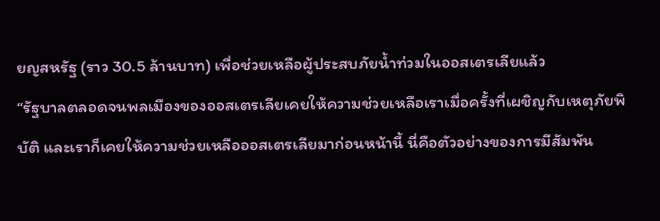ยญสหรัฐ (ราว 30.5 ล้านบาท) เพื่อช่วยเหลือผู้ประสบภัยน้ำท่วมในออสเตรเลียแล้ว
“รัฐบาลตลอดจนพลเมืองของออสเตรเลียเคยให้ความช่วยเหลือเราเมื่อครั้งที่เผชิญกับเหตุภัยพิบัติ และเราก็เคยให้ความช่วยเหลือออสเตรเลียมาก่อนหน้านี้ นี่คือตัวอย่างของการมีสัมพัน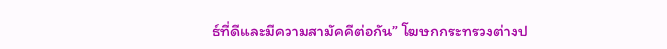ธ์ที่ดีและมีความสามัคคีต่อกัน” โฆษกกระทรวงต่างป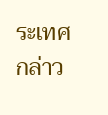ระเทศ กล่าว